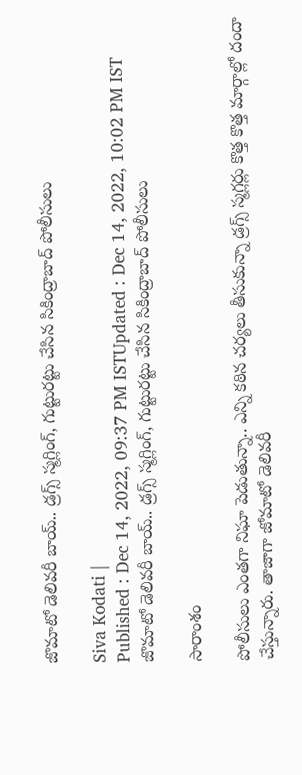జొమాటో డెలివరీ బాయ్.. డ్రగ్స్ స్మగ్లింగ్, గుట్టురట్టు చేసిన సికింద్రాబాద్ పోలీసులు

Siva Kodati |
Published : Dec 14, 2022, 09:37 PM ISTUpdated : Dec 14, 2022, 10:02 PM IST
జొమాటో డెలివరీ బాయ్.. డ్రగ్స్ స్మగ్లింగ్, గుట్టురట్టు చేసిన సికింద్రాబాద్ పోలీసులు

సారాంశం

పోలీసులు ఎంతగా నిఘా పెడుతున్నా.. ఎన్ని కఠిన చర్యలు తీసుకున్నా డ్రగ్స్ స్మగ్లర్లు కొత్త కొత్త మార్గాల్లో దందా చేస్తున్నారు. తాజాగా జోమాటో డెలివరీ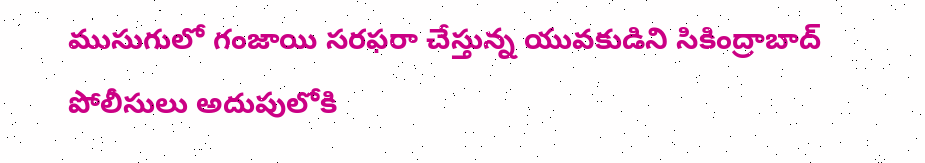ముసుగులో గంజాయి సరఫరా చేస్తున్న యువకుడిని సికింద్రాబాద్ పోలీసులు అదుపులోకి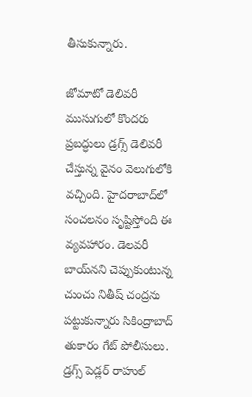తీసుకున్నారు.

జోమాటో డెలివరీ ముసుగులో కొందరు ప్రబద్ధులు డ్రగ్స్ డెలివరీ చేస్తున్న వైనం వెలుగులోకి వచ్చింది. హైదరాబాద్‌లో సంచలనం సృష్టిస్తోంది ఈ వ్యవహారం. డెలవరీ బాయ్‌నని చెప్పుకుంటున్న చుంచు నితీష్ చంద్రను పట్టుకున్నారు సికింద్రాబాద్ తుకారం గేట్ పోలీసులు. డ్రగ్స్ పెడ్లర్ రాహుల్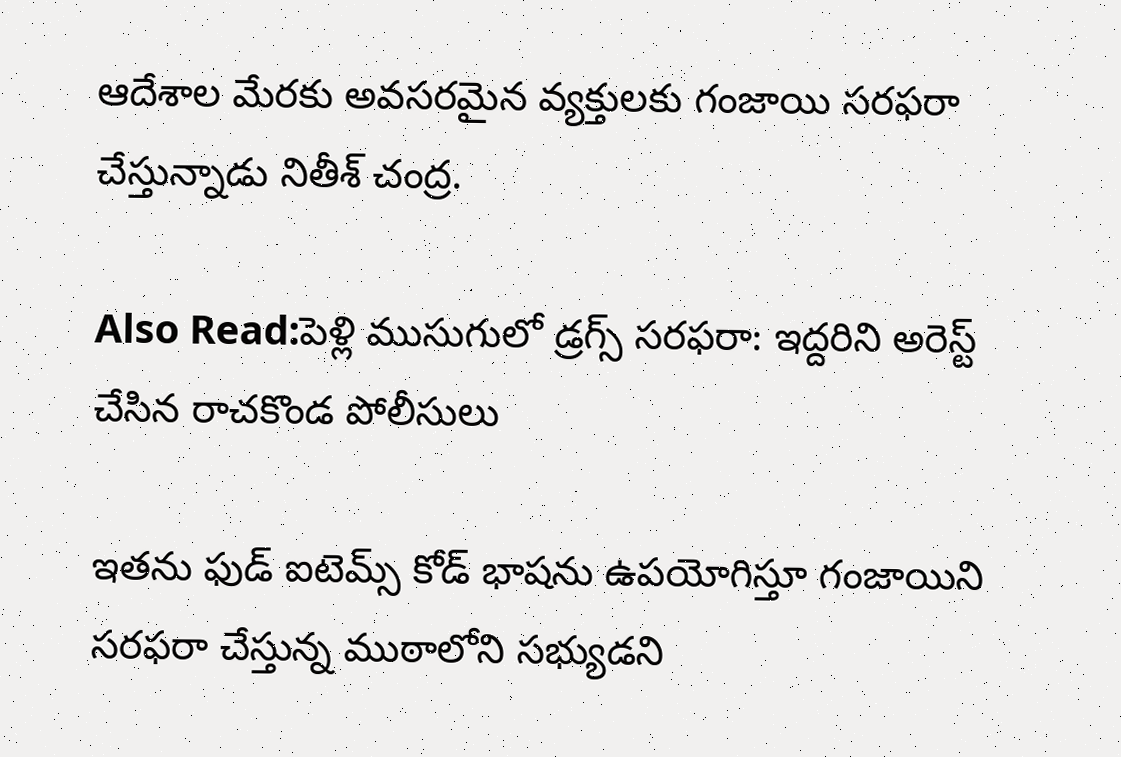ఆదేశాల మేరకు అవసరమైన వ్యక్తులకు గంజాయి సరఫరా చేస్తున్నాడు నితీశ్ చంద్ర.

Also Read:పెళ్లి ముసుగులో డ్రగ్స్ సరఫరా: ఇద్దరిని అరెస్ట్ చేసిన రాచకొండ పోలీసులు

ఇతను ఫుడ్ ఐటెమ్స్ కోడ్ భాషను ఉపయోగిస్తూ గంజాయిని సరఫరా చేస్తున్న ముఠాలోని సభ్యుడని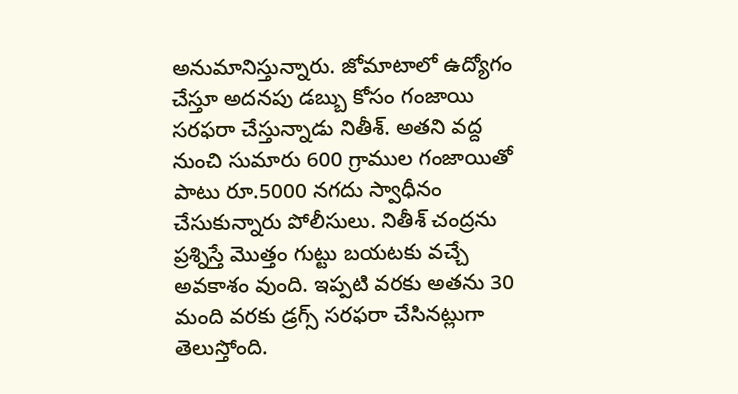అనుమానిస్తున్నారు. జోమాటాలో ఉద్యోగం చేస్తూ అదనపు డబ్బు కోసం గంజాయి సరఫరా చేస్తున్నాడు నితీశ్. అతని వద్ద నుంచి సుమారు 600 గ్రాముల గంజాయితో పాటు రూ.5000 నగదు స్వాధీనం చేసుకున్నారు పోలీసులు. నితీశ్ చంద్రను ప్రశ్నిస్తే మొత్తం గుట్టు బయటకు వచ్చే అవకాశం వుంది. ఇప్పటి వరకు అతను 30 మంది వరకు డ్రగ్స్ సరఫరా చేసినట్లుగా తెలుస్తోంది.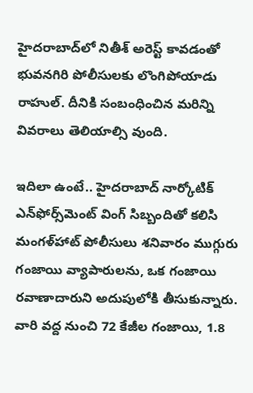హైదరాబాద్‌లో నితీశ్ అరెస్ట్ కావడంతో భువనగిరి పోలీసులకు లొంగిపోయాడు రాహుల్. దీనికి సంబంధించిన మరిన్ని వివరాలు తెలియాల్సి వుంది.

ఇదిలా ఉంటే.. హైదరాబాద్ నార్కోటిక్ ఎన్‌ఫోర్స్‌మెంట్ వింగ్ సిబ్బందితో కలిసి మంగళ్‌హాట్ పోలీసులు శనివారం ముగ్గురు గంజాయి వ్యాపారులను, ఒక గంజాయి రవాణాదారుని అదుపులోకి తీసుకున్నారు. వారి వద్ద నుంచి 72 కేజీల గంజాయి, 1.8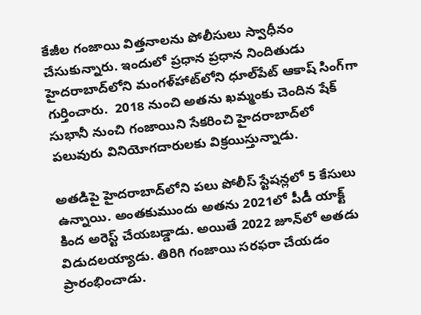కేజీల గంజాయి విత్తనాలను పోలీసులు స్వాధీనం చేసుకున్నారు. ఇందులో ప్రధాన ప్రధాన నిందితుడు హైదరాబాద్‌లోని మంగళ్‌హాట్‌లోని ధూల్‌పేట్ ఆకాష్ సింగ్‌గా గుర్తించారు.  2018 నుంచి అతను ఖమ్మంకు చెందిన షేక్ సుభానీ నుంచి గంజాయిని సేకరించి హైదరాబాద్‌లో పలువురు వినియోగదారులకు విక్రయిస్తున్నాడు.

అతడిపై హైదరాబాద్‌లోని పలు పోలీస్ స్టేషన్లలో 5 కేసులు ఉన్నాయి. అంతకుముందు అతను 2021లో పీడీ యాక్ట్ కింద అరెస్ట్ చేయబడ్డాడు. అయితే 2022 జూన్‌లో అతడు విడుదలయ్యాడు. తిరిగి గంజాయి సరఫరా చేయడం ప్రారంభించాడు.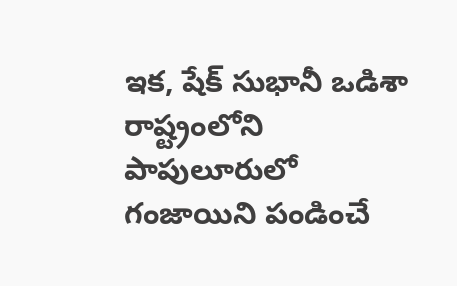ఇక, షేక్ సుభానీ ఒడిశా రాష్ట్రంలోని పాపులూరులో గంజాయిని పండించే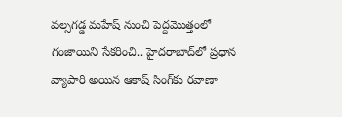వల్సగడ్డ మహేష్ నుంచి పెద్దమొత్తంలో గంజాయిని సేకరించి.. హైదరాబాద్‌లో ప్రధాన వ్యాపారి అయిన ఆకాష్ సింగ్‌కు రవాణా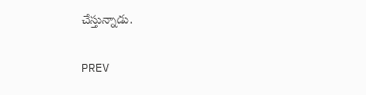చేస్తున్నాడు.

PREV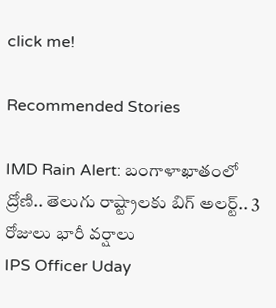click me!

Recommended Stories

IMD Rain Alert: బంగాళాఖాతంలో ద్రోణి.. తెలుగు రాష్ట్రాలకు బిగ్ అలర్ట్.. 3 రోజులు భారీ వర్షాలు
IPS Officer Uday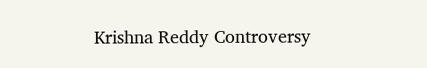Krishna Reddy Controversy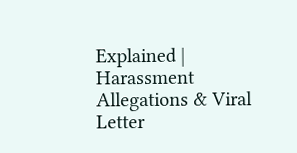Explained | Harassment Allegations & Viral Letter